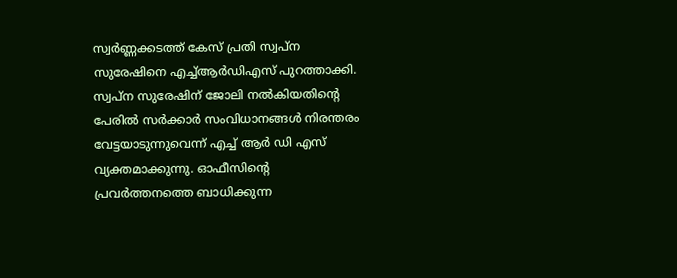സ്വര്‍ണ്ണക്കടത്ത് കേസ് പ്രതി സ്വപ്ന സുരേഷിനെ എച്ച്ആര്‍ഡിഎസ് പുറത്താക്കി. സ്വപ്ന സുരേഷിന് ജോലി നല്‍കിയതിന്റെ പേരില്‍ സര്‍ക്കാര്‍ സംവിധാനങ്ങള്‍ നിരന്തരം വേട്ടയാടുന്നുവെന്ന് എച്ച് ആര്‍ ഡി എസ് വ്യക്തമാക്കുന്നു. ഓഫീസിന്റെ പ്രവര്‍ത്തനത്തെ ബാധിക്കുന്ന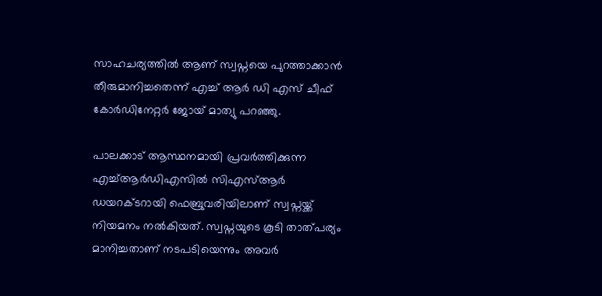സാഹചര്യത്തില്‍ ആണ് സ്വപ്നയെ പുറത്താക്കാന്‍ തീരുമാനിച്ചതെന്ന് എച്ച് ആര്‍ ഡി എസ് ചീഫ് കോര്‍ഡിനേറ്റര്‍ ജോയ് മാത്യു പറഞ്ഞു.

പാലക്കാട് ആസ്ഥനമായി പ്രവര്‍ത്തിക്കുന്ന എച്ച്ആര്‍ഡിഎസില്‍ സിഎസ്ആര്‍ ഡയറക്ടറായി ഫെബ്രുവരിയിലാണ് സ്വപ്നയ്ക്ക് നിയമനം നല്‍കിയത്. സ്വപ്നയുടെ കൂടി താത്പര്യം മാനിച്ചതാണ് നടപടിയെന്നും അവര്‍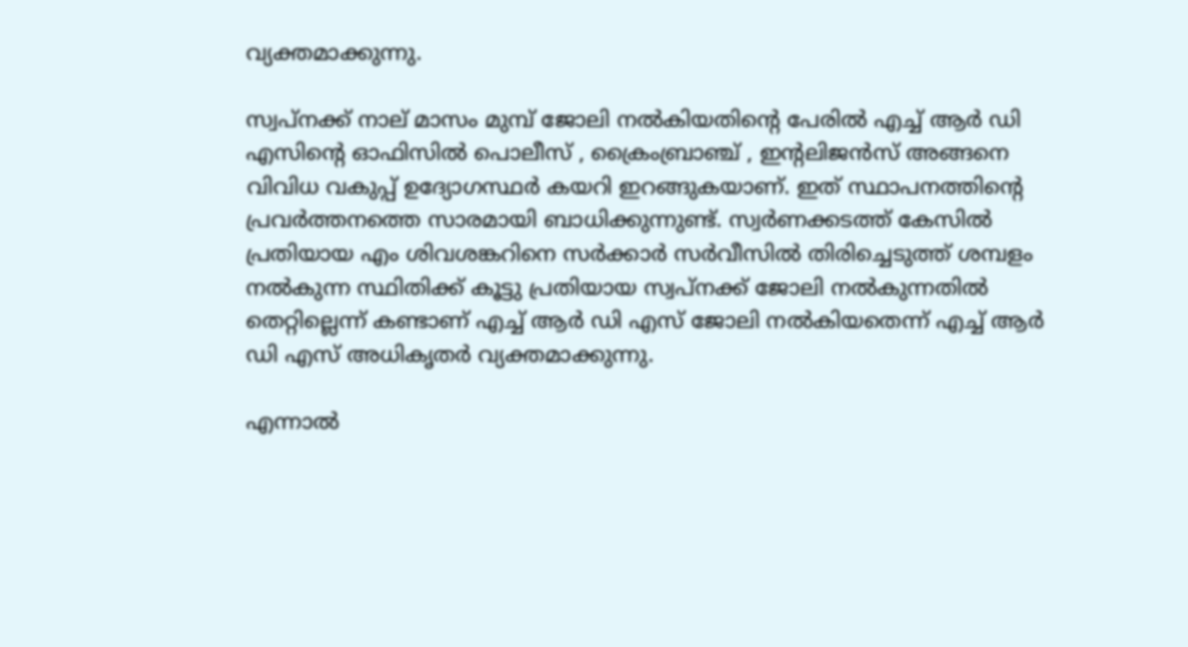വ്യക്തമാക്കുന്നു.

സ്വപ്നക്ക് നാല് മാസം മുമ്പ് ജോലി നല്‍കിയതിന്റെ പേരില്‍ എച്ച് ആര്‍ ഡി എസിന്റെ ഓഫിസില്‍ പൊലീസ് , ക്രൈംബ്രാഞ്ച് , ഇന്റലിജന്‍സ് അങ്ങനെ വിവിധ വകുപ്പ് ഉദ്യോഗസ്ഥര്‍ കയറി ഇറങ്ങുകയാണ്. ഇത് സ്ഥാപനത്തിന്റെ പ്രവര്‍ത്തനത്തെ സാരമായി ബാധിക്കുന്നുണ്ട്. സ്വര്‍ണക്കടത്ത് കേസില്‍ പ്രതിയായ എം ശിവശങ്കറിനെ സര്‍ക്കാര്‍ സര്‍വീസില്‍ തിരിച്ചെടുത്ത് ശമ്പളം നല്‍കുന്ന സ്ഥിതിക്ക് കൂട്ടു പ്രതിയായ സ്വപ്നക്ക് ജോലി നല്‍കുന്നതില്‍ തെറ്റില്ലെന്ന് കണ്ടാണ് എച്ച് ആര്‍ ഡി എസ് ജോലി നല്‍കിയതെന്ന് എച്ച് ആര്‍ ഡി എസ് അധികൃതര്‍ വ്യക്തമാക്കുന്നു.

എന്നാല്‍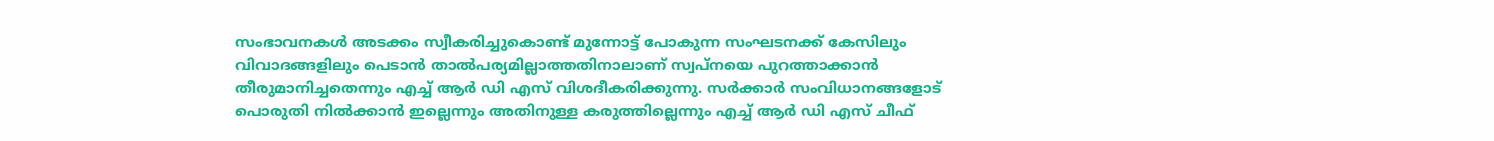സംഭാവനകള്‍ അടക്കം സ്വീകരിച്ചുകൊണ്ട് മുന്നോട്ട് പോകുന്ന സംഘടനക്ക് കേസിലും വിവാദങ്ങളിലും പെടാന്‍ താല്‍പര്യമില്ലാത്തതിനാലാണ് സ്വപ്നയെ പുറത്താക്കാന്‍ തീരുമാനിച്ചതെന്നും എച്ച് ആര്‍ ഡി എസ് വിശദീകരിക്കുന്നു. സര്‍ക്കാര്‍ സംവിധാനങ്ങളോട് പൊരുതി നില്‍ക്കാന്‍ ഇല്ലെന്നും അതിനുള്ള കരുത്തില്ലെന്നും എച്ച് ആര്‍ ഡി എസ് ചീഫ്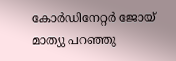കോര്‍ഡിനേറ്റര്‍ ജോയ് മാത്യു പറഞ്ഞു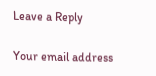Leave a Reply

Your email address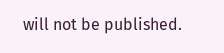will not be published.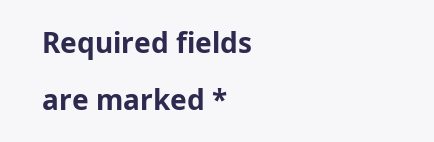Required fields are marked *